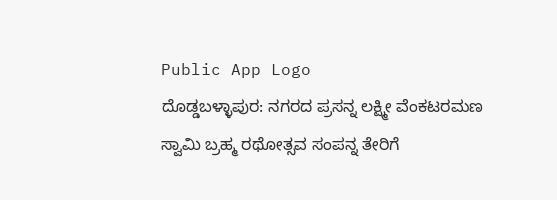Public App Logo
ದೊಡ್ಡಬಳ್ಳಾಪುರ: ನಗರದ ಪ್ರಸನ್ನ ಲಕ್ಷ್ಮೀ ವೆಂಕಟರಮಣ ಸ್ವಾಮಿ ಬ್ರಹ್ಮ ರಥೋತ್ಸವ ಸಂಪನ್ನ ತೇರಿಗೆ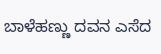ಬಾಳೆಹಣ್ಣು ದವನ ಎಸೆದ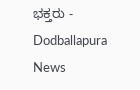ಭಕ್ತರು - Dodballapura News